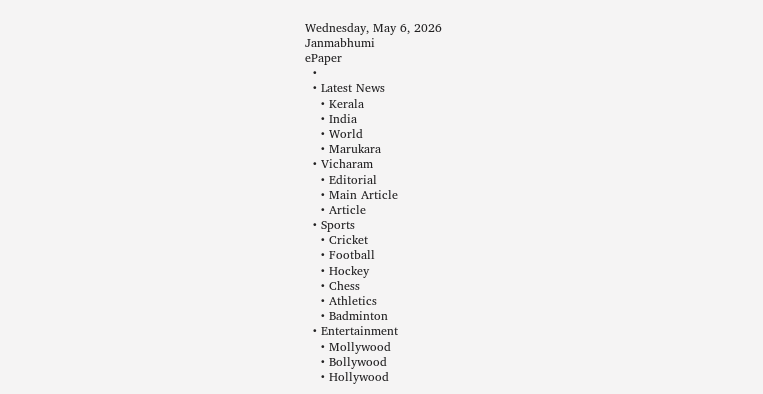Wednesday, May 6, 2026
Janmabhumi
ePaper
  •
  • Latest News
    • Kerala
    • India
    • World
    • Marukara
  • Vicharam
    • Editorial
    • Main Article
    • Article
  • Sports
    • Cricket
    • Football
    • Hockey
    • Chess
    • Athletics
    • Badminton
  • Entertainment
    • Mollywood
    • Bollywood
    • Hollywood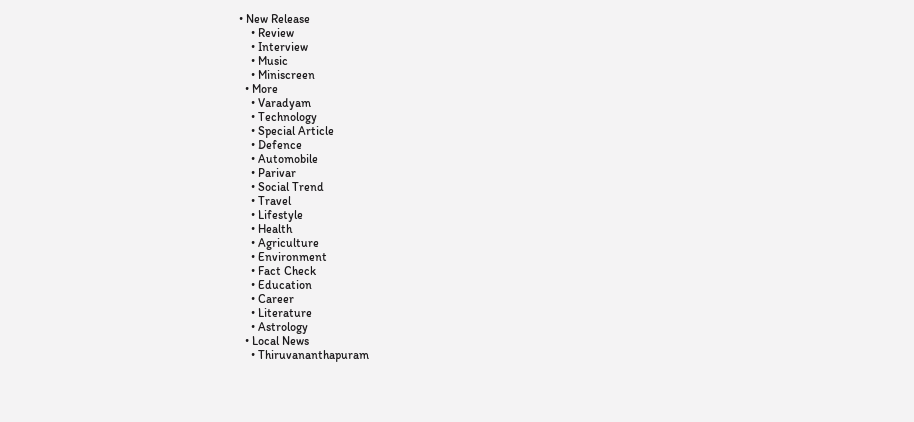• New Release
    • Review
    • Interview
    • Music
    • Miniscreen
  • More
    • Varadyam
    • Technology
    • Special Article
    • Defence
    • Automobile
    • Parivar
    • Social Trend
    • Travel
    • Lifestyle
    • Health
    • Agriculture
    • Environment
    • Fact Check
    • Education
    • Career
    • Literature
    • Astrology
  • Local News
    • Thiruvananthapuram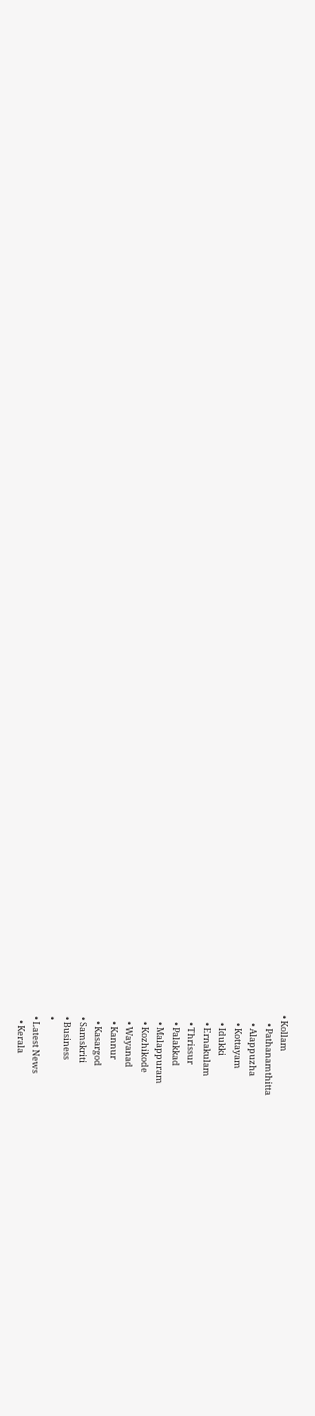• Kollam
    • Pathanamthitta
    • Alappuzha
    • Kottayam
    • Idukki
    • Ernakulam
    • Thrissur
    • Palakkad
    • Malappuram
    • Kozhikode
    • Wayanad
    • Kannur
    • Kasargod
  • Samskriti
  • Business
  •
  • Latest News
    • Kerala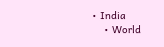• India
    • World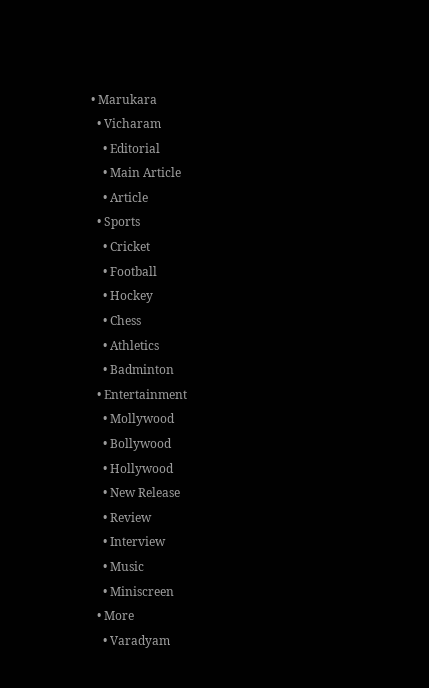• Marukara
  • Vicharam
    • Editorial
    • Main Article
    • Article
  • Sports
    • Cricket
    • Football
    • Hockey
    • Chess
    • Athletics
    • Badminton
  • Entertainment
    • Mollywood
    • Bollywood
    • Hollywood
    • New Release
    • Review
    • Interview
    • Music
    • Miniscreen
  • More
    • Varadyam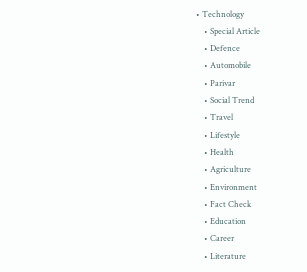• Technology
    • Special Article
    • Defence
    • Automobile
    • Parivar
    • Social Trend
    • Travel
    • Lifestyle
    • Health
    • Agriculture
    • Environment
    • Fact Check
    • Education
    • Career
    • Literature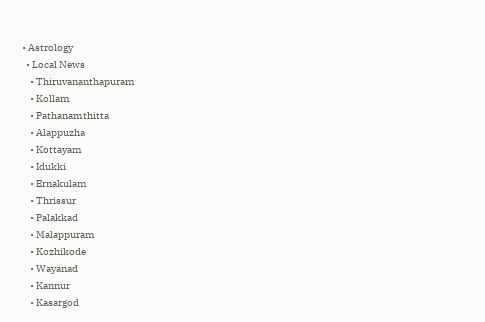• Astrology
  • Local News
    • Thiruvananthapuram
    • Kollam
    • Pathanamthitta
    • Alappuzha
    • Kottayam
    • Idukki
    • Ernakulam
    • Thrissur
    • Palakkad
    • Malappuram
    • Kozhikode
    • Wayanad
    • Kannur
    • Kasargod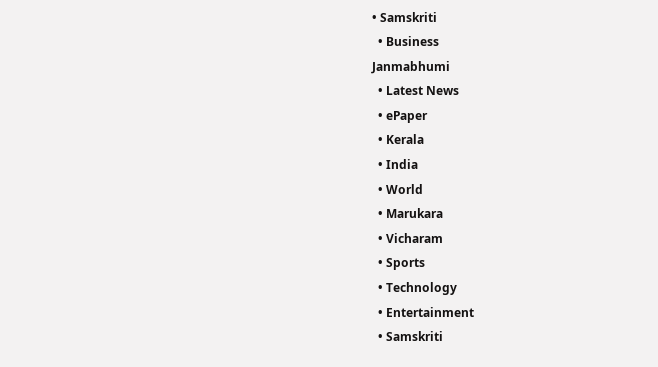• Samskriti
  • Business
Janmabhumi
  • Latest News
  • ePaper
  • Kerala
  • India
  • World
  • Marukara
  • Vicharam
  • Sports
  • Technology
  • Entertainment
  • Samskriti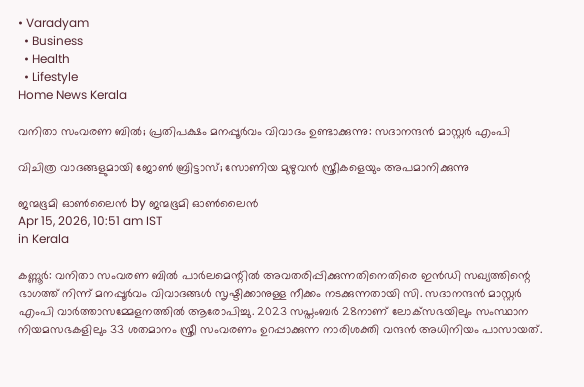• Varadyam
  • Business
  • Health
  • Lifestyle
Home News Kerala

വനിതാ സംവരണ ബില്‍; പ്രതിപക്ഷം മനപ്പൂര്‍വം വിവാദം ഉണ്ടാക്കുന്നു: സദാനന്ദന്‍ മാസ്റ്റര്‍ എംപി

വിചിത്ര വാദങ്ങളുമായി ജോണ്‍ ബ്രിട്ടാസ്; സോണിയ മുഴുവന്‍ സ്ത്രീകളെയും അപമാനിക്കുന്നു

ജന്മഭൂമി ഓണ്‍ലൈന്‍ by ജന്മഭൂമി ഓണ്‍ലൈന്‍
Apr 15, 2026, 10:51 am IST
in Kerala

കണ്ണൂര്‍: വനിതാ സംവരണ ബില്‍ പാര്‍ലമെന്റില്‍ അവതരിപ്പിക്കുന്നതിനെതിരെ ഇന്‍ഡി സഖ്യത്തിന്റെ ഭാഗത്ത് നിന്ന് മനപ്പൂര്‍വം വിവാദങ്ങള്‍ സൃഷ്ടിക്കാനുള്ള നീക്കം നടക്കുന്നതായി സി. സദാനന്ദന്‍ മാസ്റ്റര്‍ എംപി വാര്‍ത്താസമ്മേളനത്തില്‍ ആരോപിച്ചു. 2023 സപ്തംബര്‍ 28നാണ് ലോക്‌സഭയിലും സംസ്ഥാന നിയമസഭകളിലും 33 ശതമാനം സ്ത്രീ സംവരണം ഉറപ്പാക്കുന്ന നാരിശക്തി വന്ദന്‍ അധിനിയം പാസായത്.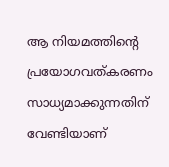ആ നിയമത്തിന്റെ പ്രയോഗവത്കരണം സാധ്യമാക്കുന്നതിന് വേണ്ടിയാണ്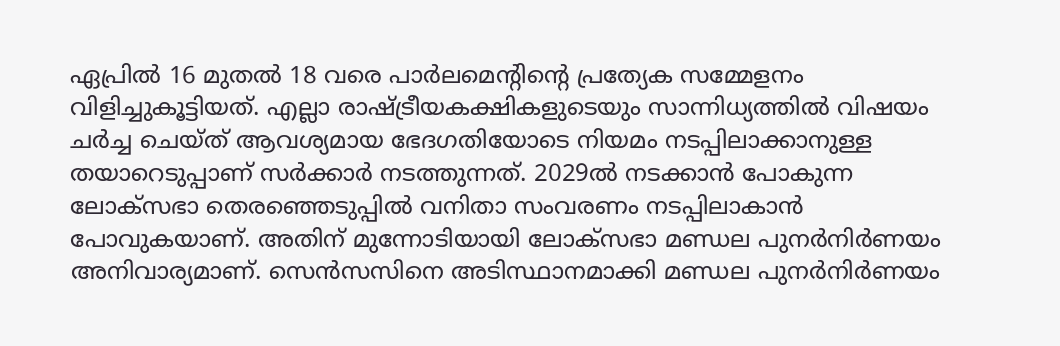ഏപ്രില്‍ 16 മുതല്‍ 18 വരെ പാര്‍ലമെന്റിന്റെ പ്രത്യേക സമ്മേളനം വിളിച്ചുകൂട്ടിയത്. എല്ലാ രാഷ്‌ട്രീയകക്ഷികളുടെയും സാന്നിധ്യത്തില്‍ വിഷയം ചര്‍ച്ച ചെയ്ത് ആവശ്യമായ ഭേദഗതിയോടെ നിയമം നടപ്പിലാക്കാനുള്ള തയാറെടുപ്പാണ് സര്‍ക്കാര്‍ നടത്തുന്നത്. 2029ല്‍ നടക്കാന്‍ പോകുന്ന ലോക്‌സഭാ തെരഞ്ഞെടുപ്പില്‍ വനിതാ സംവരണം നടപ്പിലാകാന്‍ പോവുകയാണ്. അതിന് മുന്നോടിയായി ലോക്‌സഭാ മണ്ഡല പുനര്‍നിര്‍ണയം അനിവാര്യമാണ്. സെന്‍സസിനെ അടിസ്ഥാനമാക്കി മണ്ഡല പുനര്‍നിര്‍ണയം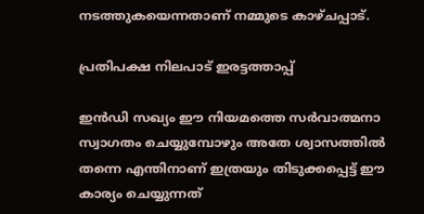നടത്തുകയെന്നതാണ് നമ്മുടെ കാഴ്ചപ്പാട്.

പ്രതിപക്ഷ നിലപാട് ഇരട്ടത്താപ്പ്

ഇന്‍ഡി സഖ്യം ഈ നിയമത്തെ സര്‍വാത്മനാ സ്വാഗതം ചെയ്യുമ്പോഴും അതേ ശ്വാസത്തില്‍ തന്നെ എന്തിനാണ് ഇത്രയും തിടുക്കപ്പെട്ട് ഈ കാര്യം ചെയ്യുന്നത്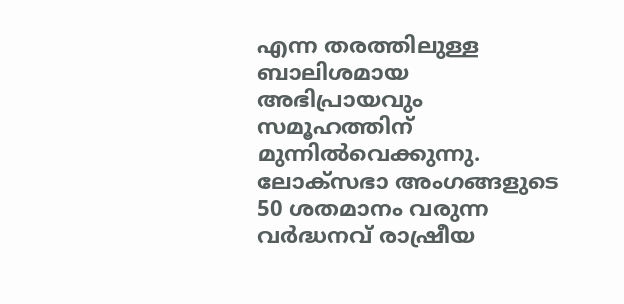എന്ന തരത്തിലുള്ള ബാലിശമായ അഭിപ്രായവും സമൂഹത്തിന് മുന്നില്‍വെക്കുന്നു. ലോക്‌സഭാ അംഗങ്ങളുടെ 50 ശതമാനം വരുന്ന വര്‍ദ്ധനവ് രാഷ്രീയ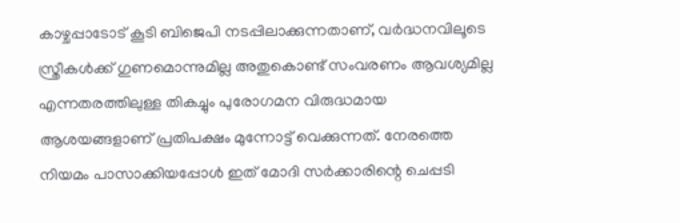കാഴ്ചപ്പാടോട് കൂടി ബിജെപി നടപ്പിലാക്കുന്നതാണ്, വര്‍ദ്ധനവിലൂടെ സ്ത്രീകള്‍ക്ക് ഗുണമൊന്നുമില്ല അതുകൊണ്ട് സംവരണം ആവശ്യമില്ല എന്നതരത്തിലുള്ള തികച്ചും പുരോഗമന വിരുദ്ധമായ ആശയങ്ങളാണ് പ്രതിപക്ഷം മുന്നോട്ട് വെക്കുന്നത്. നേരത്തെ നിയമം പാസാക്കിയപ്പോള്‍ ഇത് മോദി സര്‍ക്കാരിന്റെ ചെപ്പടി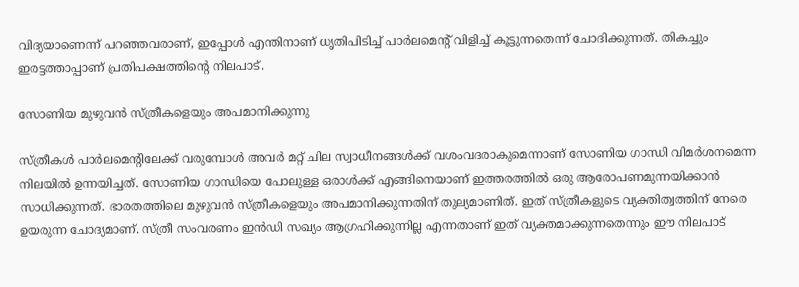വിദ്യയാണെന്ന് പറഞ്ഞവരാണ്, ഇപ്പോള്‍ എന്തിനാണ് ധൃതിപിടിച്ച് പാര്‍ലമെന്റ് വിളിച്ച് കൂട്ടുന്നതെന്ന് ചോദിക്കുന്നത്. തികച്ചും ഇരട്ടത്താപ്പാണ് പ്രതിപക്ഷത്തിന്റെ നിലപാട്.

സോണിയ മുഴുവന്‍ സ്ത്രീകളെയും അപമാനിക്കുന്നു

സ്ത്രീകള്‍ പാര്‍ലമെന്റിലേക്ക് വരുമ്പോള്‍ അവര്‍ മറ്റ് ചില സ്വാധീനങ്ങള്‍ക്ക് വശംവദരാകുമെന്നാണ് സോണിയ ഗാന്ധി വിമര്‍ശനമെന്ന നിലയില്‍ ഉന്നയിച്ചത്. സോണിയ ഗാന്ധിയെ പോലുള്ള ഒരാള്‍ക്ക് എങ്ങിനെയാണ് ഇത്തരത്തില്‍ ഒരു ആരോപണമുന്നയിക്കാന്‍ സാധിക്കുന്നത്. ഭാരതത്തിലെ മുഴുവന്‍ സ്ത്രീകളെയും അപമാനിക്കുന്നതിന് തുല്യമാണിത്. ഇത് സ്ത്രീകളുടെ വ്യക്തിത്വത്തിന് നേരെ ഉയരുന്ന ചോദ്യമാണ്. സ്ത്രീ സംവരണം ഇന്‍ഡി സഖ്യം ആഗ്രഹിക്കുന്നില്ല എന്നതാണ് ഇത് വ്യക്തമാക്കുന്നതെന്നും ഈ നിലപാട്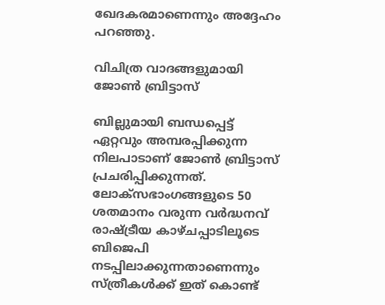ഖേദകരമാണെന്നും അദ്ദേഹം പറഞ്ഞു.

വിചിത്ര വാദങ്ങളുമായി ജോണ്‍ ബ്രിട്ടാസ്

ബില്ലുമായി ബന്ധപ്പെട്ട് ഏറ്റവും അമ്പരപ്പിക്കുന്ന നിലപാടാണ് ജോണ്‍ ബ്രിട്ടാസ് പ്രചരിപ്പിക്കുന്നത്. ലോക്‌സഭാംഗങ്ങളുടെ 50 ശതമാനം വരുന്ന വര്‍ദ്ധനവ് രാഷ്‌ട്രീയ കാഴ്ചപ്പാടിലൂടെ ബിജെപി നടപ്പിലാക്കുന്നതാണെന്നും സ്ത്രീകള്‍ക്ക് ഇത് കൊണ്ട്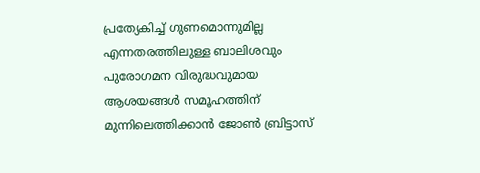പ്രത്യേകിച്ച് ഗുണമൊന്നുമില്ല എന്നതരത്തിലുള്ള ബാലിശവും പുരോഗമന വിരുദ്ധവുമായ ആശയങ്ങള്‍ സമൂഹത്തിന് മുന്നിലെത്തിക്കാന്‍ ജോണ്‍ ബ്രിട്ടാസ്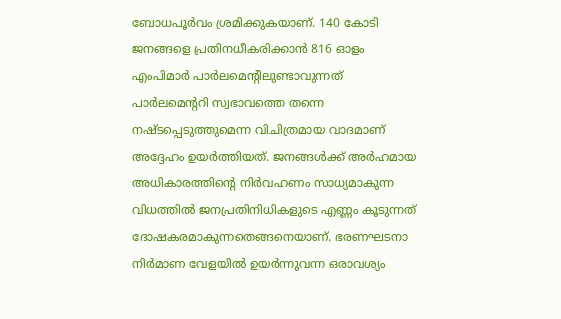ബോധപൂര്‍വം ശ്രമിക്കുകയാണ്. 140 കോടി ജനങ്ങളെ പ്രതിനധീകരിക്കാന്‍ 816 ഓളം എംപിമാര്‍ പാര്‍ലമെന്റിലുണ്ടാവുന്നത് പാര്‍ലമെന്ററി സ്വഭാവത്തെ തന്നെ നഷ്ടപ്പെടുത്തുമെന്ന വിചിത്രമായ വാദമാണ് അദ്ദേഹം ഉയര്‍ത്തിയത്. ജനങ്ങള്‍ക്ക് അര്‍ഹമായ അധികാരത്തിന്റെ നിര്‍വഹണം സാധ്യമാകുന്ന വിധത്തില്‍ ജനപ്രതിനിധികളുടെ എണ്ണം കൂടുന്നത് ദോഷകരമാകുന്നതെങ്ങനെയാണ്. ഭരണഘടനാ നിര്‍മാണ വേളയില്‍ ഉയര്‍ന്നുവന്ന ഒരാവശ്യം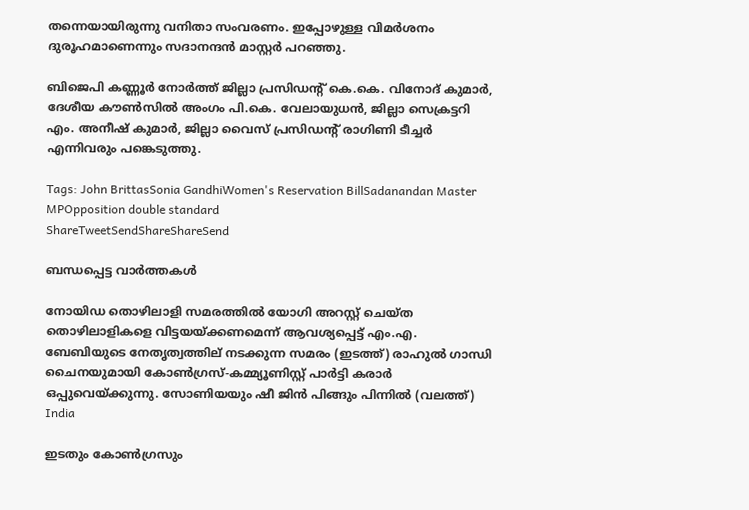തന്നെയായിരുന്നു വനിതാ സംവരണം. ഇപ്പോഴുള്ള വിമര്‍ശനം ദുരൂഹമാണെന്നും സദാനന്ദന്‍ മാസ്റ്റര്‍ പറഞ്ഞു.

ബിജെപി കണ്ണൂര്‍ നോര്‍ത്ത് ജില്ലാ പ്രസിഡന്റ് കെ.കെ. വിനോദ് കുമാര്‍, ദേശീയ കൗണ്‍സില്‍ അംഗം പി.കെ. വേലായുധന്‍, ജില്ലാ സെക്രട്ടറി എം. അനീഷ് കുമാര്‍, ജില്ലാ വൈസ് പ്രസിഡന്റ് രാഗിണി ടീച്ചര്‍ എന്നിവരും പങ്കെടുത്തു.

Tags: John BrittasSonia GandhiWomen's Reservation BillSadanandan Master MPOpposition double standard
ShareTweetSendShareShareSend

ബന്ധപ്പെട്ട വാര്‍ത്തകള്‍

നോയിഡ തൊഴിലാളി സമരത്തില്‍ യോഗി അറസ്റ്റ് ചെയ്ത തൊഴിലാളികളെ വിട്ടയയ്ക്കണമെന്ന് ആവശ്യപ്പെട്ട് എം.എ. ബേബിയുടെ നേതൃത്വത്തില‍് നടക്കുന്ന സമരം (ഇടത്ത്) രാഹുല്‍ ഗാന്ധി ചൈനയുമായി കോണ്‍ഗ്രസ്-കമ്മ്യൂണിസ്റ്റ് പാര്‍ട്ടി കരാര്‍ ഒപ്പുവെയ്ക്കുന്നു. സോണിയയും ഷീ ജിന്‍ പിങ്ങും പിന്നില്‍ (വലത്ത്)
India

ഇടതും കോണ്‍ഗ്രസും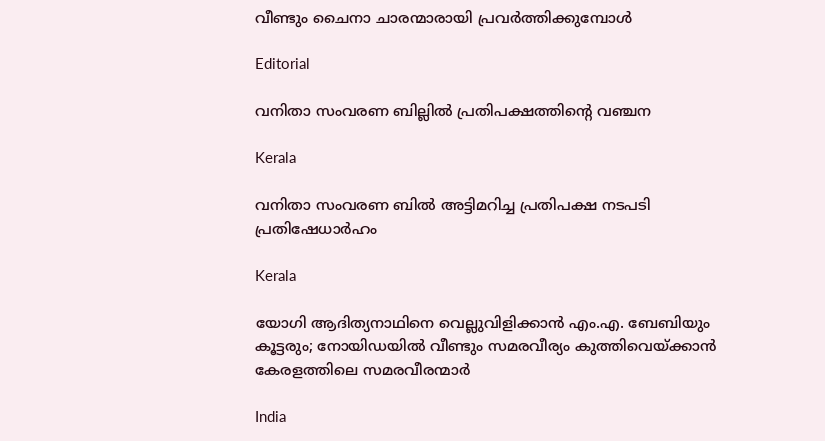വീണ്ടും ചൈനാ ചാരന്മാരായി പ്രവര്‍ത്തിക്കുമ്പോള്‍

Editorial

വനിതാ സംവരണ ബില്ലില്‍ പ്രതിപക്ഷത്തിന്റെ വഞ്ചന

Kerala

വനിതാ സംവരണ ബില്‍ അട്ടിമറിച്ച പ്രതിപക്ഷ നടപടി പ്രതിഷേധാര്‍ഹം

Kerala

യോഗി ആദിത്യനാഥിനെ വെല്ലുവിളിക്കാന്‍ എം.എ. ബേബിയും കൂട്ടരും; നോയിഡയില്‍ വീണ്ടും സമരവീര്യം കുത്തിവെയ്‌ക്കാന്‍ കേരളത്തിലെ സമരവീരന്മാര്‍

India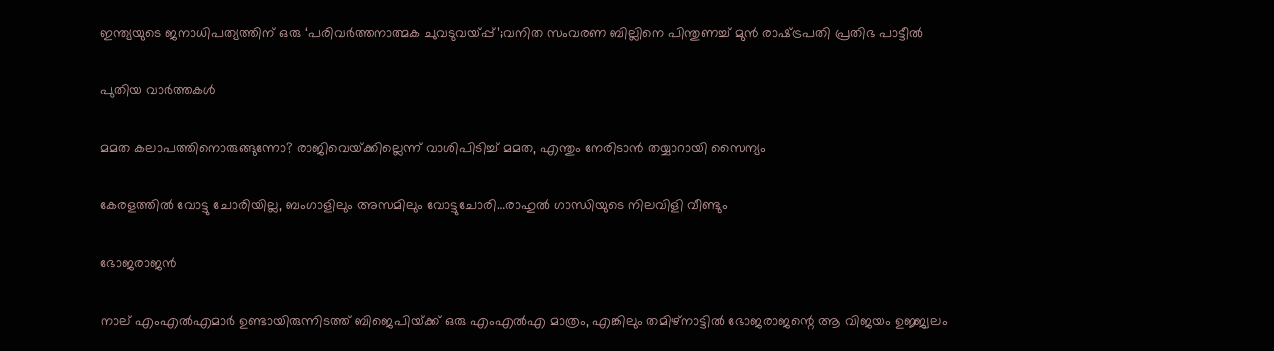ഇന്ത്യയുടെ ജനാധിപത്യത്തിന് ഒരു ‘പരിവർത്തനാത്മക ചുവടുവയ്‌പ്പ്’;വനിത സംവരണ ബില്ലിനെ പിന്തുണച്ച് മുൻ രാഷ്‌ട്രപതി പ്രതിഭ പാട്ടീൽ

പുതിയ വാര്‍ത്തകള്‍

മമത കലാപത്തിനൊരുങ്ങുന്നോ? രാജിവെയ്‌ക്കില്ലെന്ന് വാശിപിടിച്ച് മമത, എന്തും നേരിടാന്‍ തയ്യാറായി സൈന്യം

കേരളത്തില്‍ വോട്ടു ചോരിയില്ല, ബംഗാളിലും അസമിലും വോട്ടുചോരി…രാഹുല്‍ ഗാന്ധിയുടെ നിലവിളി വീണ്ടും

ഭോജരാജന്‍

നാല് എംഎല്‍എമാര്‍ ഉണ്ടായിരുന്നിടത്ത് ബിജെപിയ്‌ക്ക് ഒരു എംഎല്‍എ മാത്രം, എങ്കിലും തമിഴ്നാട്ടില്‍ ഭോജരാജന്റെ ആ വിജയം ഉജ്ജ്വലം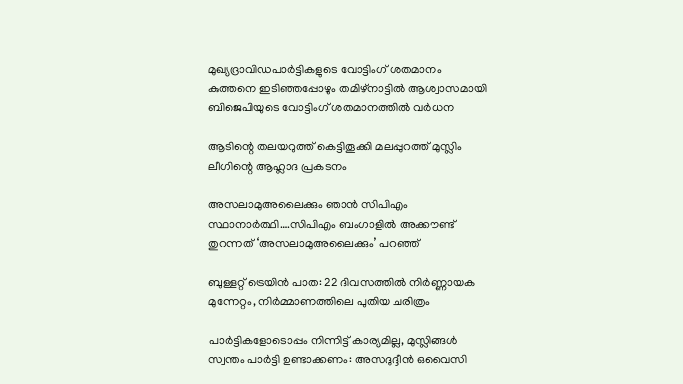മുഖ്യദ്രാവിഡപാര്‍ട്ടികളുടെ വോട്ടിംഗ് ശതമാനം കുത്തനെ ഇടിഞ്ഞപ്പോഴും തമിഴ്നാട്ടില്‍ ആശ്വാസമായി ബിജെപിയുടെ വോട്ടിംഗ് ശതമാനത്തില്‍ വര്‍ധന

ആടിന്റെ തലയറുത്ത് കെട്ടിതൂക്കി മലപ്പുറത്ത് മുസ്ലിം ലീഗിന്റെ ആഹ്ലാദ പ്രകടനം

അസലാമുഅലൈക്കും ഞാന്‍ സിപിഎം സ്ഥാനാര്‍ത്ഥി….സിപിഎം ബംഗാളില്‍ അക്കൗണ്ട് തുറന്നത് ‘അസലാമുഅലൈക്കും’ പറഞ്ഞ്

ബുള്ളറ്റ് ട്രെയിൻ പാത: 22 ദിവസത്തിൽ നിർണ്ണായക മുന്നേറ്റം, നിർമ്മാണത്തിലെ പുതിയ ചരിത്രം

പാർട്ടികളോടൊപ്പം നിന്നിട്ട് കാര്യമില്ല, മുസ്ലിങ്ങൾ സ്വന്തം പാർട്ടി ഉണ്ടാക്കണം: അസദുദ്ദീൻ ഒവൈസി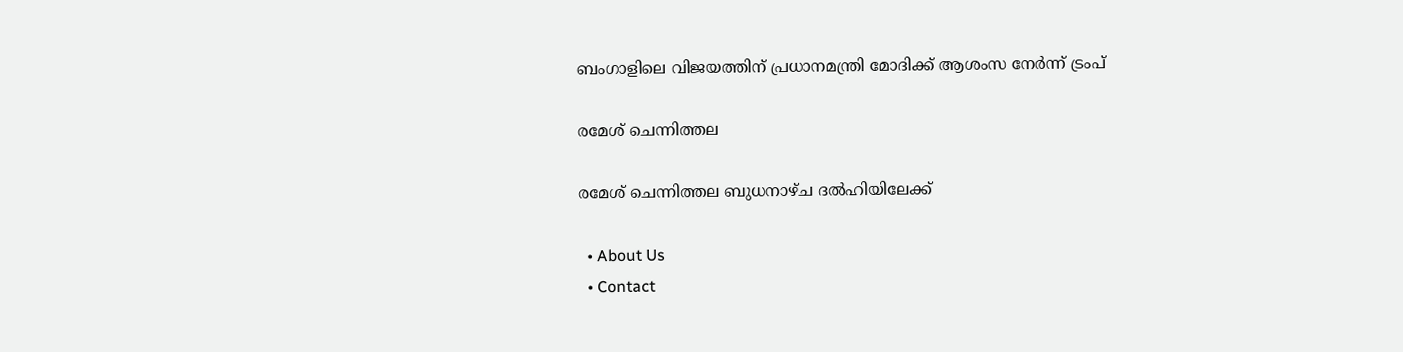ബംഗാളിലെ വിജയത്തിന് പ്രധാനമന്ത്രി മോദിക്ക് ആശംസ നേർന്ന് ട്രംപ്

രമേശ് ചെന്നിത്തല

രമേശ് ചെന്നിത്തല ബുധനാഴ്ച ദല്‍ഹിയിലേക്ക്

  • About Us
  • Contact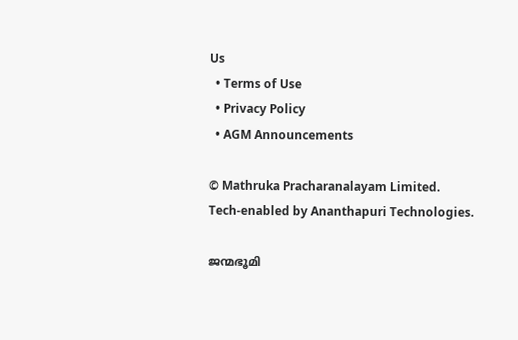Us
  • Terms of Use
  • Privacy Policy
  • AGM Announcements

© Mathruka Pracharanalayam Limited.
Tech-enabled by Ananthapuri Technologies.

ജന്മഭൂമി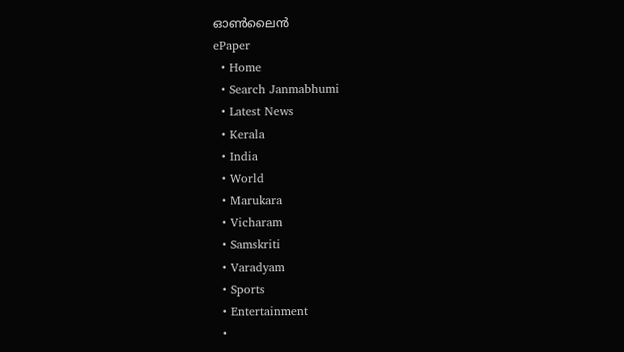ഓണ്‍ലൈന്‍
ePaper
  • Home
  • Search Janmabhumi
  • Latest News
  • Kerala
  • India
  • World
  • Marukara
  • Vicharam
  • Samskriti
  • Varadyam
  • Sports
  • Entertainment
  •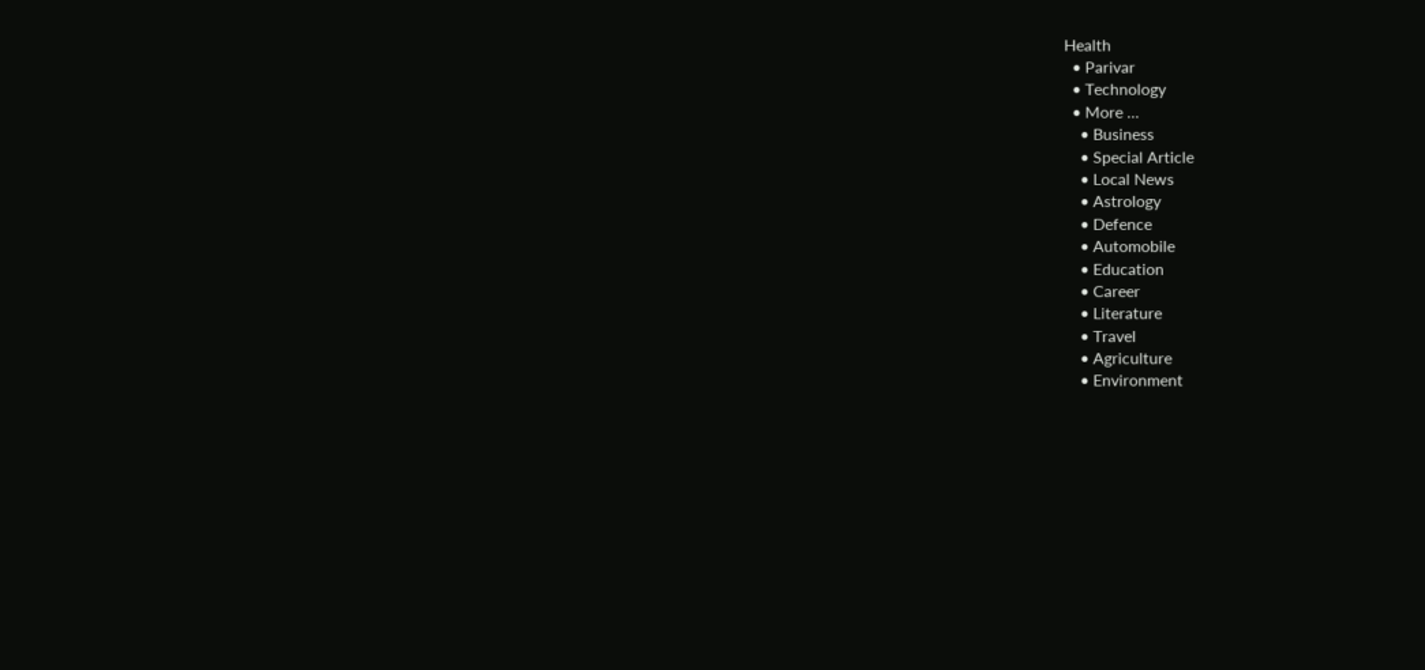Health
  • Parivar
  • Technology
  • More …
    • Business
    • Special Article
    • Local News
    • Astrology
    • Defence
    • Automobile
    • Education
    • Career
    • Literature
    • Travel
    • Agriculture
    • Environment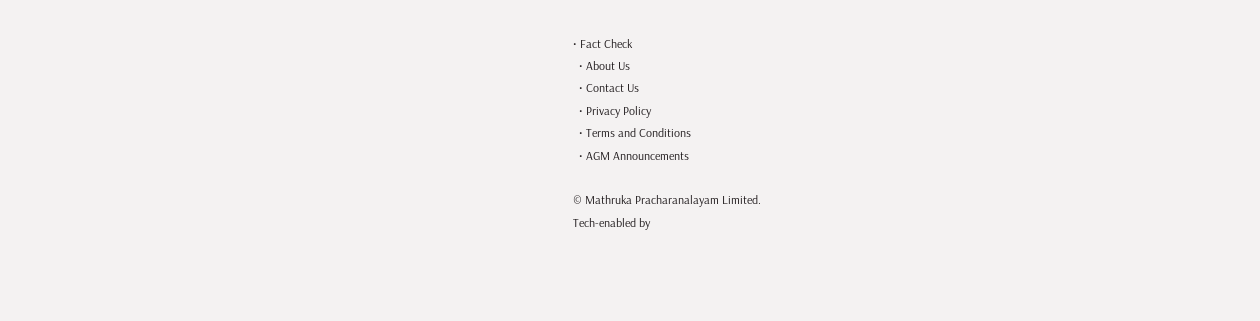• Fact Check
  • About Us
  • Contact Us
  • Privacy Policy
  • Terms and Conditions
  • AGM Announcements

© Mathruka Pracharanalayam Limited.
Tech-enabled by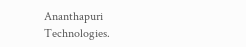Ananthapuri Technologies.